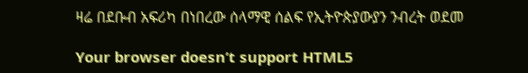ዛሬ በደቡብ አፍሪካ በነበረው ሰላማዊ ሰልፍ የኢትዮጵያውያን ንብረት ወደመ

Your browser doesn’t support HTML5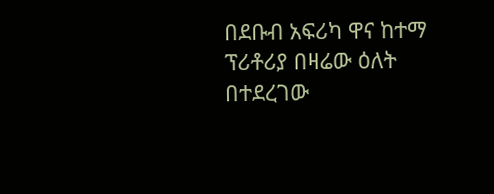በደቡብ አፍሪካ ዋና ከተማ ፕሪቶሪያ በዛሬው ዕለት በተደረገው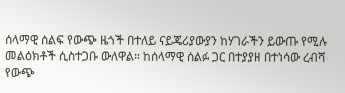ሰላማዊ ሰልፍ የውጭ ዜጎች በተለይ ናይጄሪያውያን ከሃገራችን ይውጡ የሚሉ መልዕክቶች ሲስተጋቡ ውለዋል። ከሰላማዊ ሰልፉ ጋር በተያያዘ በተነሳው ረብሻ የውጭ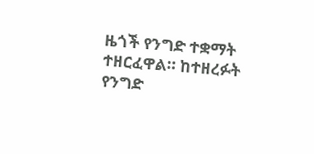ዜጎች የንግድ ተቋማት ተዘርፈዋል። ከተዘረፉት የንግድ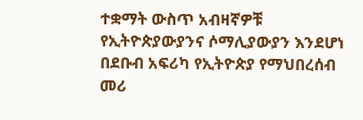ተቋማት ውስጥ አብዛኛዎቹ የኢትዮጵያውያንና ሶማሊያውያን እንደሆነ በደቡብ አፍሪካ የኢትዮጵያ የማህበረሰብ መሪ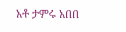አቶ ታምሩ አበበ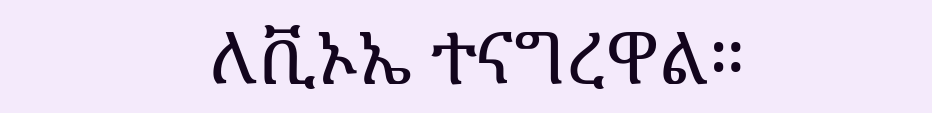ለቪኦኤ ተናግረዋል።